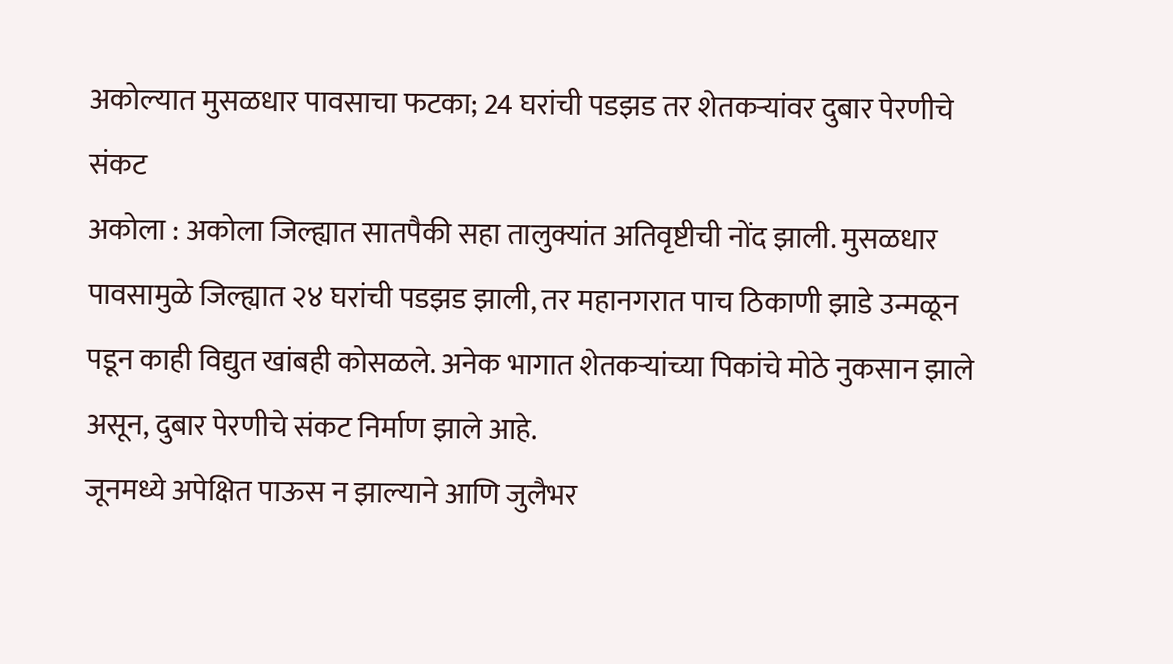अकोल्यात मुसळधार पावसाचा फटका; 24 घरांची पडझड तर शेतकऱ्यांवर दुबार पेरणीचे संकट
अकोला : अकोला जिल्ह्यात सातपैकी सहा तालुक्यांत अतिवृष्टीची नोंद झाली. मुसळधार पावसामुळे जिल्ह्यात २४ घरांची पडझड झाली, तर महानगरात पाच ठिकाणी झाडे उन्मळून पडून काही विद्युत खांबही कोसळले. अनेक भागात शेतकऱ्यांच्या पिकांचे मोठे नुकसान झाले असून, दुबार पेरणीचे संकट निर्माण झाले आहे.
जूनमध्ये अपेक्षित पाऊस न झाल्याने आणि जुलैभर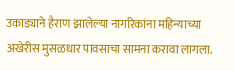उकाड्याने हैराण झालेल्या नागरिकांना महिन्याच्या अखेरीस मुसळधार पावसाचा सामना करावा लागला.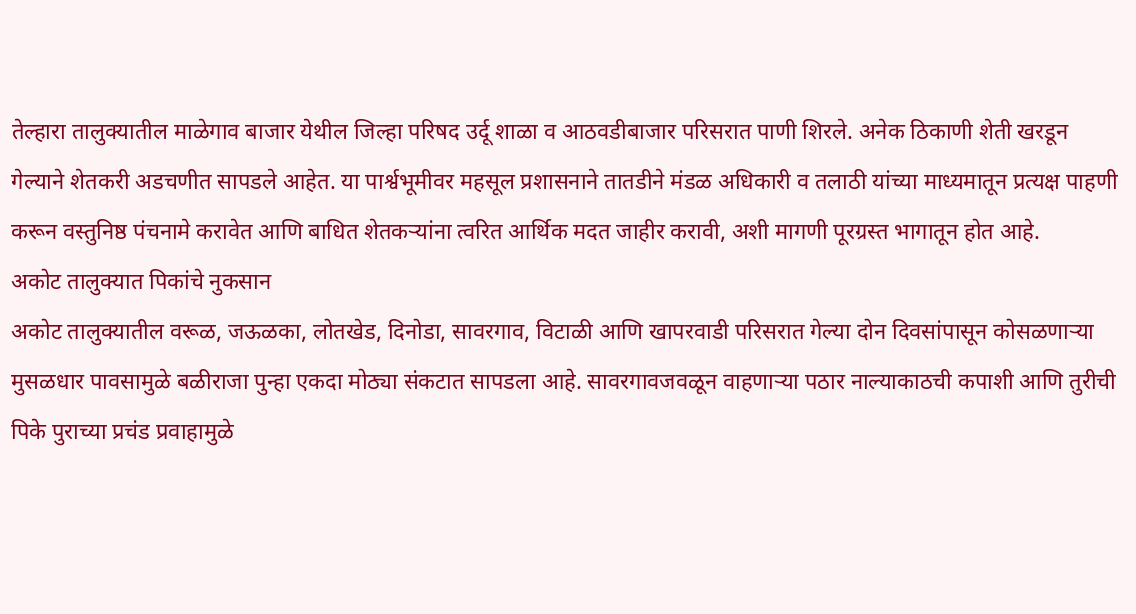तेल्हारा तालुक्यातील माळेगाव बाजार येथील जिल्हा परिषद उर्दू शाळा व आठवडीबाजार परिसरात पाणी शिरले. अनेक ठिकाणी शेती खरडून गेल्याने शेतकरी अडचणीत सापडले आहेत. या पार्श्वभूमीवर महसूल प्रशासनाने तातडीने मंडळ अधिकारी व तलाठी यांच्या माध्यमातून प्रत्यक्ष पाहणी करून वस्तुनिष्ठ पंचनामे करावेत आणि बाधित शेतकऱ्यांना त्वरित आर्थिक मदत जाहीर करावी, अशी मागणी पूरग्रस्त भागातून होत आहे.
अकोट तालुक्यात पिकांचे नुकसान
अकोट तालुक्यातील वरूळ, जऊळका, लोतखेड, दिनोडा, सावरगाव, विटाळी आणि खापरवाडी परिसरात गेल्या दोन दिवसांपासून कोसळणाऱ्या मुसळधार पावसामुळे बळीराजा पुन्हा एकदा मोठ्या संकटात सापडला आहे. सावरगावजवळून वाहणाऱ्या पठार नाल्याकाठची कपाशी आणि तुरीची पिके पुराच्या प्रचंड प्रवाहामुळे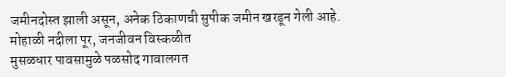जमीनदोस्त झाली असून, अनेक ठिकाणची सुपीक जमीन खरडून गेली आहे.
मोहाळी नदीला पूर, जनजीवन विस्कळीत
मुसळधार पावसामुळे पळसोद गावालगत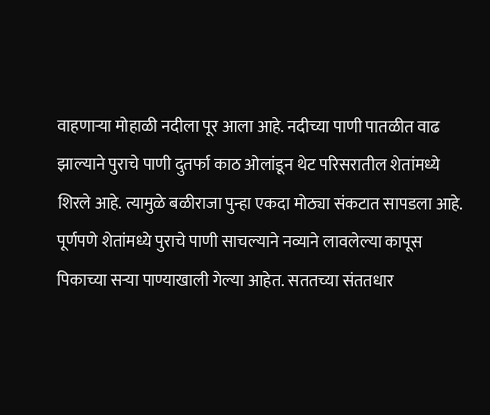वाहणाऱ्या मोहाळी नदीला पूर आला आहे. नदीच्या पाणी पातळीत वाढ झाल्याने पुराचे पाणी दुतर्फा काठ ओलांडून थेट परिसरातील शेतांमध्ये शिरले आहे. त्यामुळे बळीराजा पुन्हा एकदा मोठ्या संकटात सापडला आहे. पूर्णपणे शेतांमध्ये पुराचे पाणी साचल्याने नव्याने लावलेल्या कापूस पिकाच्या सऱ्या पाण्याखाली गेल्या आहेत. सततच्या संततधार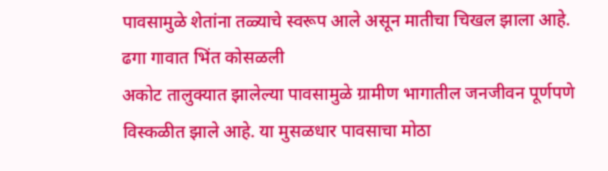पावसामुळे शेतांना तळ्याचे स्वरूप आले असून मातीचा चिखल झाला आहे.
ढगा गावात भिंत कोसळली
अकोट तालुक्यात झालेल्या पावसामुळे ग्रामीण भागातील जनजीवन पूर्णपणे विस्कळीत झाले आहे. या मुसळधार पावसाचा मोठा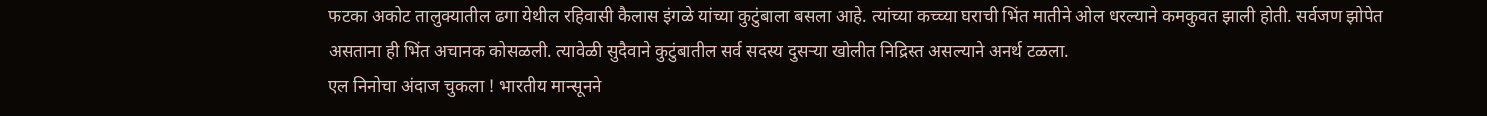फटका अकोट तालुक्यातील ढगा येथील रहिवासी कैलास इंगळे यांच्या कुटुंबाला बसला आहे. त्यांच्या कच्च्या घराची भिंत मातीने ओल धरल्याने कमकुवत झाली होती. सर्वजण झोपेत असताना ही भिंत अचानक कोसळली. त्यावेळी सुदैवाने कुटुंबातील सर्व सदस्य दुसऱ्या खोलीत निद्रिस्त असल्याने अनर्थ टळला.
एल निनोचा अंदाज चुकला ! भारतीय मान्सूनने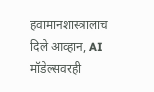हवामानशास्त्रालाच दिले आव्हान, AI मॉडेल्सवरही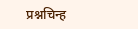प्रश्नचिन्ह